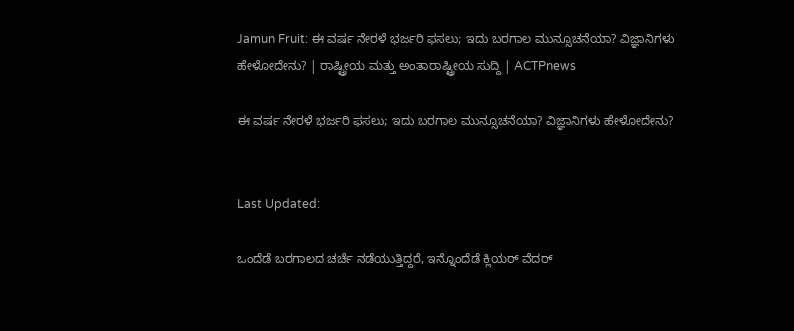Jamun Fruit: ಈ ವರ್ಷ ನೇರಳೆ ಭರ್ಜರಿ ಫಸಲು; ಇದು ಬರಗಾಲ ಮುನ್ಸೂಚನೆಯಾ? ವಿಜ್ಞಾನಿಗಳು ಹೇಳೋದೇನು? | ರಾಷ್ಟ್ರೀಯ ಮತ್ತು ಅಂತಾರಾಷ್ಟ್ರೀಯ ಸುದ್ದಿ | ACTPnews

ಈ ವರ್ಷ ನೇರಳೆ ಭರ್ಜರಿ ಫಸಲು; ಇದು ಬರಗಾಲ ಮುನ್ಸೂಚನೆಯಾ? ವಿಜ್ಞಾನಿಗಳು ಹೇಳೋದೇನು?


Last Updated:

ಒಂದೆಡೆ ಬರಗಾಲದ ಚರ್ಚೆ ನಡೆಯುತ್ತಿದ್ದರೆ, ಇನ್ನೊಂದೆಡೆ ಕ್ಲಿಯರ್‌ ವೆದರ್‌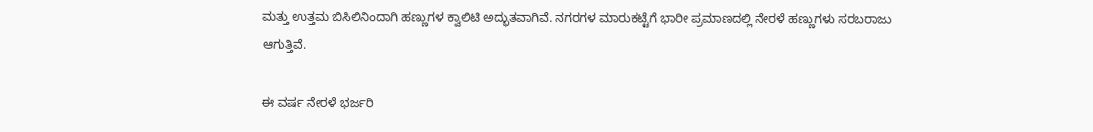ಮತ್ತು ಉತ್ತಮ ಬಿಸಿಲಿನಿಂದಾಗಿ ಹಣ್ಣುಗಳ ಕ್ವಾಲಿಟಿ ಅದ್ಭುತವಾಗಿವೆ. ನಗರಗಳ ಮಾರುಕಟ್ಟೆಗೆ ಭಾರೀ ಪ್ರಮಾಣದಲ್ಲಿ ನೇರಳೆ ಹಣ್ಣುಗಳು ಸರಬರಾಜು ಆಗುತ್ತಿವೆ.

ಈ ವರ್ಷ ನೇರಳೆ ಭರ್ಜರಿ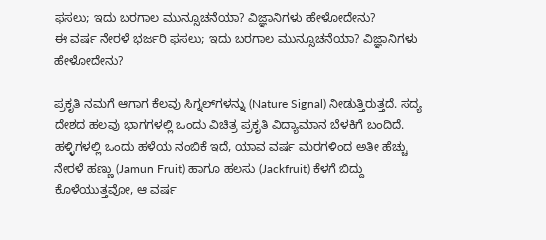ಫಸಲು; ಇದು ಬರಗಾಲ ಮುನ್ಸೂಚನೆಯಾ? ವಿಜ್ಞಾನಿಗಳು ಹೇಳೋದೇನು?
ಈ ವರ್ಷ ನೇರಳೆ ಭರ್ಜರಿ ಫಸಲು; ಇದು ಬರಗಾಲ ಮುನ್ಸೂಚನೆಯಾ? ವಿಜ್ಞಾನಿಗಳು ಹೇಳೋದೇನು?

ಪ್ರಕೃತಿ ನಮಗೆ ಆಗಾಗ ಕೆಲವು ಸಿಗ್ನಲ್‌ಗಳನ್ನು (Nature Signal) ನೀಡುತ್ತಿರುತ್ತದೆ. ಸದ್ಯ ದೇಶದ ಹಲವು ಭಾಗಗಳಲ್ಲಿ ಒಂದು ವಿಚಿತ್ರ ಪ್ರಕೃತಿ ವಿದ್ಯಾಮಾನ ಬೆಳಕಿಗೆ ಬಂದಿದೆ. ಹಳ್ಳಿಗಳಲ್ಲಿ ಒಂದು ಹಳೆಯ ನಂಬಿಕೆ ಇದೆ, ಯಾವ ವರ್ಷ ಮರಗಳಿಂದ ಅತೀ ಹೆಚ್ಚು ನೇರಳೆ ಹಣ್ಣು (Jamun Fruit) ಹಾಗೂ ಹಲಸು (Jackfruit) ಕೆಳಗೆ ಬಿದ್ದು ಕೊಳೆಯುತ್ತವೋ, ಆ ವರ್ಷ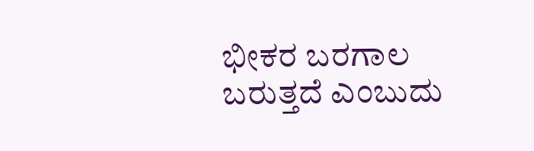ಭೀಕರ ಬರಗಾಲ ಬರುತ್ತದೆ ಎಂಬುದು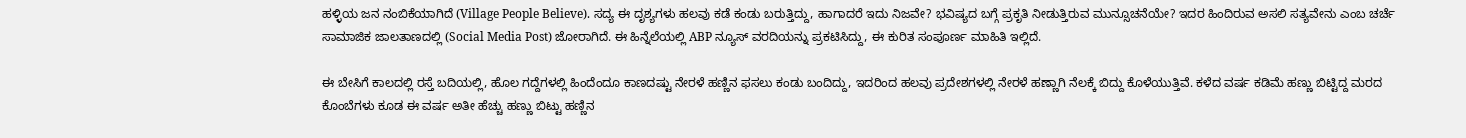ಹಳ್ಳಿಯ ಜನ ನಂಬಿಕೆಯಾಗಿದೆ (Village People Believe). ಸದ್ಯ ಈ ದೃಶ್ಯಗಳು ಹಲವು ಕಡೆ ಕಂಡು ಬರುತ್ತಿದ್ದು, ಹಾಗಾದರೆ ಇದು ನಿಜವೇ? ಭವಿಷ್ಯದ ಬಗ್ಗೆ ಪ್ರಕೃತಿ ನೀಡುತ್ತಿರುವ ಮುನ್ಸೂಚನೆಯೇ? ಇದರ ಹಿಂದಿರುವ ಅಸಲಿ ಸತ್ಯವೇನು ಎಂಬ ಚರ್ಚೆ ಸಾಮಾಜಿಕ ಜಾಲತಾಣದಲ್ಲಿ (Social Media Post) ಜೋರಾಗಿದೆ. ಈ ಹಿನ್ನೆಲೆಯಲ್ಲಿ ABP ನ್ಯೂಸ್ ವರದಿಯನ್ನು ಪ್ರಕಟಿಸಿದ್ದು, ಈ ಕುರಿತ ಸಂಪೂರ್ಣ ಮಾಹಿತಿ ಇಲ್ಲಿದೆ.

ಈ ಬೇಸಿಗೆ ಕಾಲದಲ್ಲಿ ರಸ್ತೆ ಬದಿಯಲ್ಲಿ, ಹೊಲ ಗದ್ದೆಗಳಲ್ಲಿ ಹಿಂದೆಂದೂ ಕಾಣದಷ್ಟು ನೇರಳೆ ಹಣ್ಣಿನ ಫಸಲು ಕಂಡು ಬಂದಿದ್ದು, ಇದರಿಂದ ಹಲವು ಪ್ರದೇಶಗಳಲ್ಲಿ ನೇರಳೆ ಹಣ್ಣಾಗಿ ನೆಲಕ್ಕೆ ಬಿದ್ದು ಕೊಳೆಯುತ್ತಿವೆ. ಕಳೆದ ವರ್ಷ ಕಡಿಮೆ ಹಣ್ಣು ಬಿಟ್ಟಿದ್ದ ಮರದ ಕೊಂಬೆಗಳು ಕೂಡ ಈ ವರ್ಷ ಅತೀ ಹೆಚ್ಚು ಹಣ್ಣು ಬಿಟ್ಟು ಹಣ್ಣಿನ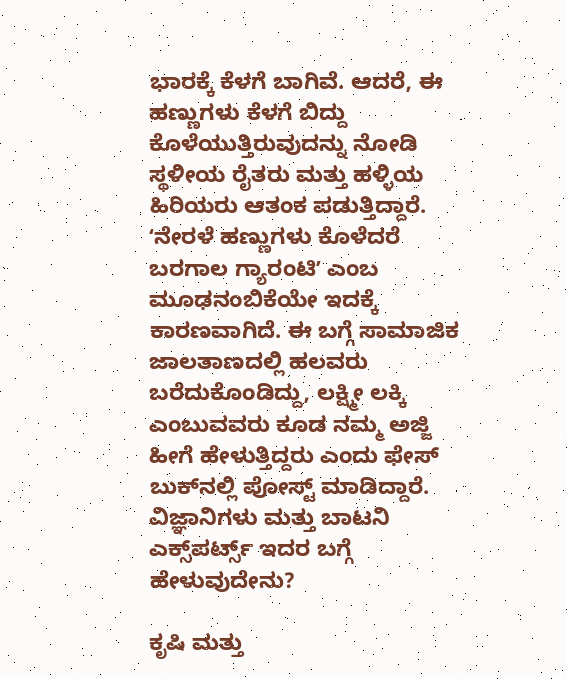ಭಾರಕ್ಕೆ ಕೆಳಗೆ ಬಾಗಿವೆ. ಆದರೆ, ಈ ಹಣ್ಣುಗಳು ಕೆಳಗೆ ಬಿದ್ದು ಕೊಳೆಯುತ್ತಿರುವುದನ್ನು ನೋಡಿ ಸ್ಥಳೀಯ ರೈತರು ಮತ್ತು ಹಳ್ಳಿಯ ಹಿರಿಯರು ಆತಂಕ ಪಡುತ್ತಿದ್ದಾರೆ. ʻನೇರಳೆ ಹಣ್ಣುಗಳು ಕೊಳೆದರೆ ಬರಗಾಲ ಗ್ಯಾರಂಟಿʼ ಎಂಬ ಮೂಢನಂಬಿಕೆಯೇ ಇದಕ್ಕೆ ಕಾರಣವಾಗಿದೆ. ಈ ಬಗ್ಗೆ ಸಾಮಾಜಿಕ ಜಾಲತಾಣದಲ್ಲಿ ಹಲವರು ಬರೆದುಕೊಂಡಿದ್ದು, ಲಕ್ಷ್ಮೀ ಲಕ್ಕಿ ಎಂಬುವವರು ಕೂಡ ನಮ್ಮ ಅಜ್ಜಿ ಹೀಗೆ ಹೇಳುತ್ತಿದ್ದರು ಎಂದು ಫೇಸ್ ಬುಕ್‌ನಲ್ಲಿ ಪೋಸ್ಟ್ ಮಾಡಿದ್ದಾರೆ.
ವಿಜ್ಞಾನಿಗಳು ಮತ್ತು ಬಾಟನಿ ಎಕ್ಸ್‌ಪರ್ಟ್ಸ್ ಇದರ ಬಗ್ಗೆ ಹೇಳುವುದೇನು?

ಕೃಷಿ ಮತ್ತು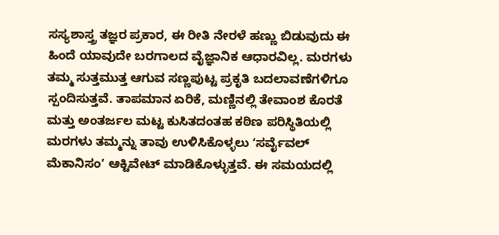ಸಸ್ಯಶಾಸ್ತ್ರ ತಜ್ಞರ ಪ್ರಕಾರ, ಈ ರೀತಿ ನೇರಳೆ ಹಣ್ಣು ಬಿಡುವುದು ಈ ಹಿಂದೆ ಯಾವುದೇ ಬರಗಾಲದ ವೈಜ್ಞಾನಿಕ ಆಧಾರವಿಲ್ಲ. ಮರಗಳು ತಮ್ಮ ಸುತ್ತಮುತ್ತ ಆಗುವ ಸಣ್ಣಪುಟ್ಟ ಪ್ರಕೃತಿ ಬದಲಾವಣೆಗಳಿಗೂ ಸ್ಪಂದಿಸುತ್ತವೆ. ತಾಪಮಾನ ಏರಿಕೆ, ಮಣ್ಣಿನಲ್ಲಿ ತೇವಾಂಶ ಕೊರತೆ ಮತ್ತು ಅಂತರ್ಜಲ ಮಟ್ಟ ಕುಸಿತದಂತಹ ಕಠಿಣ ಪರಿಸ್ಥಿತಿಯಲ್ಲಿ ಮರಗಳು ತಮ್ಮನ್ನು ತಾವು ಉಳಿಸಿಕೊಳ್ಳಲು ʻಸರ್ವೈವಲ್‌ ಮೆಕಾನಿಸಂʼ ಆಕ್ಟಿವೇಟ್‌ ಮಾಡಿಕೊಳ್ಳುತ್ತವೆ. ಈ ಸಮಯದಲ್ಲಿ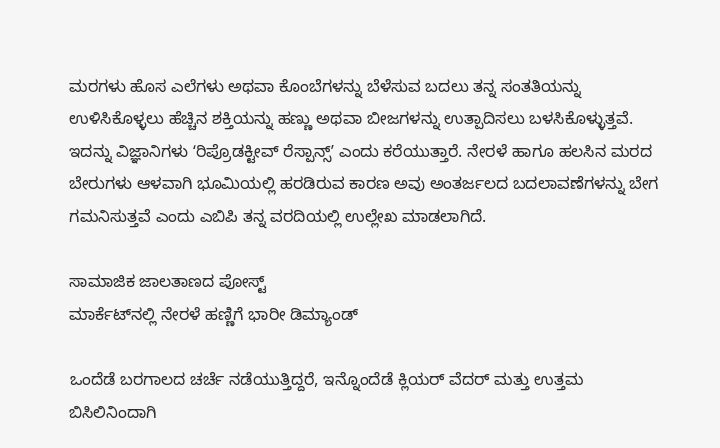ಮರಗಳು ಹೊಸ ಎಲೆಗಳು ಅಥವಾ ಕೊಂಬೆಗಳನ್ನು ಬೆಳೆಸುವ ಬದಲು ತನ್ನ ಸಂತತಿಯನ್ನು ಉಳಿಸಿಕೊಳ್ಳಲು ಹೆಚ್ಚಿನ ಶಕ್ತಿಯನ್ನು ಹಣ್ಣು ಅಥವಾ ಬೀಜಗಳನ್ನು ಉತ್ಪಾದಿಸಲು ಬಳಸಿಕೊಳ್ಳುತ್ತವೆ. ಇದನ್ನು ವಿಜ್ಞಾನಿಗಳು ʻರಿಪ್ರೊಡಕ್ಟೀವ್‌ ರೆಸ್ಪಾನ್ಸ್‌ʼ ಎಂದು ಕರೆಯುತ್ತಾರೆ. ನೇರಳೆ ಹಾಗೂ ಹಲಸಿನ ಮರದ ಬೇರುಗಳು ಆಳವಾಗಿ ಭೂಮಿಯಲ್ಲಿ ಹರಡಿರುವ ಕಾರಣ ಅವು ಅಂತರ್ಜಲದ ಬದಲಾವಣೆಗಳನ್ನು ಬೇಗ ಗಮನಿಸುತ್ತವೆ ಎಂದು ಎಬಿಪಿ ತನ್ನ ವರದಿಯಲ್ಲಿ ಉಲ್ಲೇಖ ಮಾಡಲಾಗಿದೆ.

ಸಾಮಾಜಿಕ ಜಾಲತಾಣದ ಪೋಸ್ಟ್
ಮಾರ್ಕೆಟ್‌ನಲ್ಲಿ ನೇರಳೆ ಹಣ್ಣಿಗೆ ಭಾರೀ ಡಿಮ್ಯಾಂಡ್

ಒಂದೆಡೆ ಬರಗಾಲದ ಚರ್ಚೆ ನಡೆಯುತ್ತಿದ್ದರೆ, ಇನ್ನೊಂದೆಡೆ ಕ್ಲಿಯರ್‌ ವೆದರ್‌ ಮತ್ತು ಉತ್ತಮ ಬಿಸಿಲಿನಿಂದಾಗಿ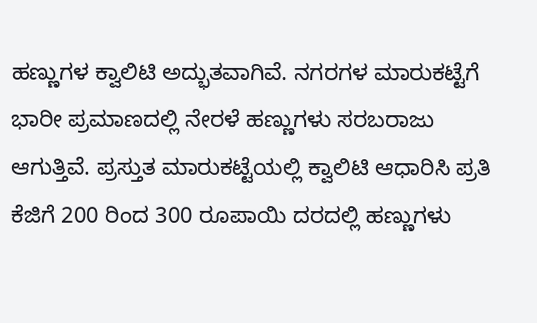ಹಣ್ಣುಗಳ ಕ್ವಾಲಿಟಿ ಅದ್ಭುತವಾಗಿವೆ. ನಗರಗಳ ಮಾರುಕಟ್ಟೆಗೆ ಭಾರೀ ಪ್ರಮಾಣದಲ್ಲಿ ನೇರಳೆ ಹಣ್ಣುಗಳು ಸರಬರಾಜು ಆಗುತ್ತಿವೆ. ಪ್ರಸ್ತುತ ಮಾರುಕಟ್ಟೆಯಲ್ಲಿ ಕ್ವಾಲಿಟಿ ಆಧಾರಿಸಿ ಪ್ರತಿ ಕೆಜಿಗೆ 200 ರಿಂದ 300 ರೂಪಾಯಿ ದರದಲ್ಲಿ ಹಣ್ಣುಗಳು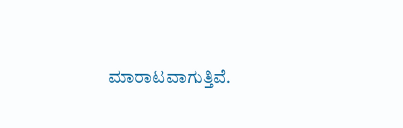ಮಾರಾಟವಾಗುತ್ತಿವೆ.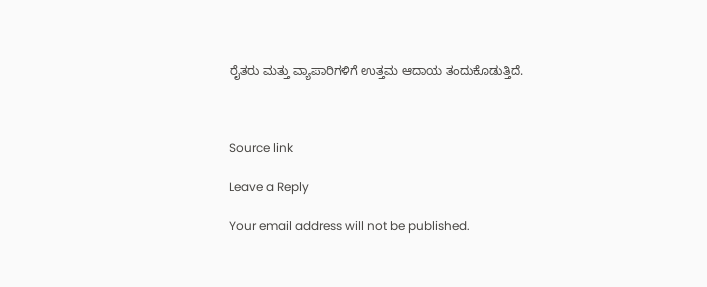ರೈತರು ಮತ್ತು ವ್ಯಾಪಾರಿಗಳಿಗೆ ಉತ್ತಮ ಆದಾಯ ತಂದುಕೊಡುತ್ತಿದೆ.



Source link

Leave a Reply

Your email address will not be published.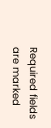Required fields are marked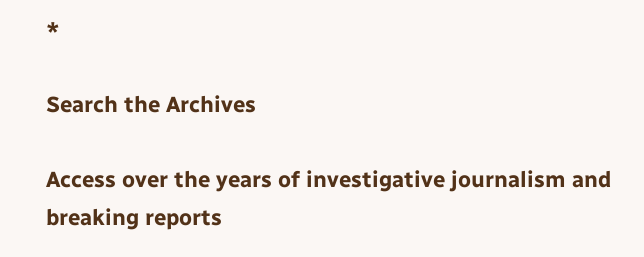*

Search the Archives

Access over the years of investigative journalism and breaking reports